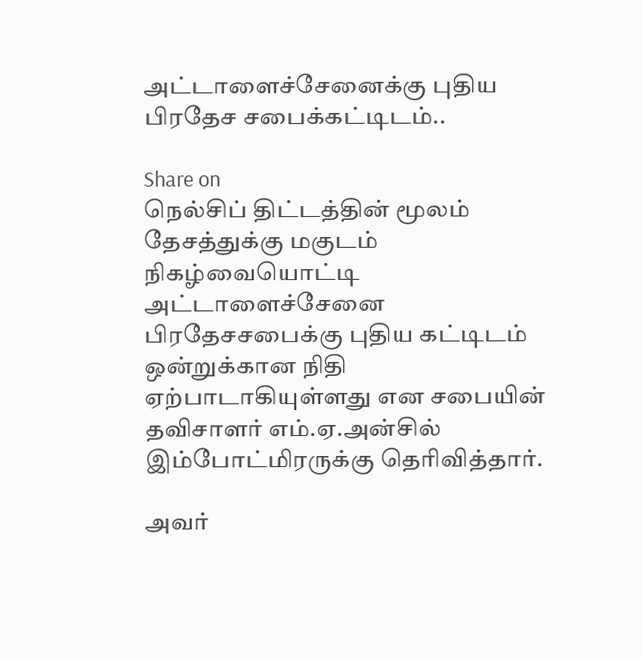அட்டாளைச்சேனைக்கு புதிய பிரதேச சபைக்கட்டிடம்..

Share on
நெல்சிப் திட்டத்தின் மூலம் தேசத்துக்கு மகுடம் நிகழ்வையொட்டி அட்டாளைச்சேனை பிரதேசசபைக்கு புதிய கட்டிடம் ஒன்றுக்கான நிதி ஏற்பாடாகியுள்ளது என சபையின் தவிசாளர் எம்.ஏ.அன்சில் இம்போட்மிரருக்கு தெரிவித்தார்.

அவர்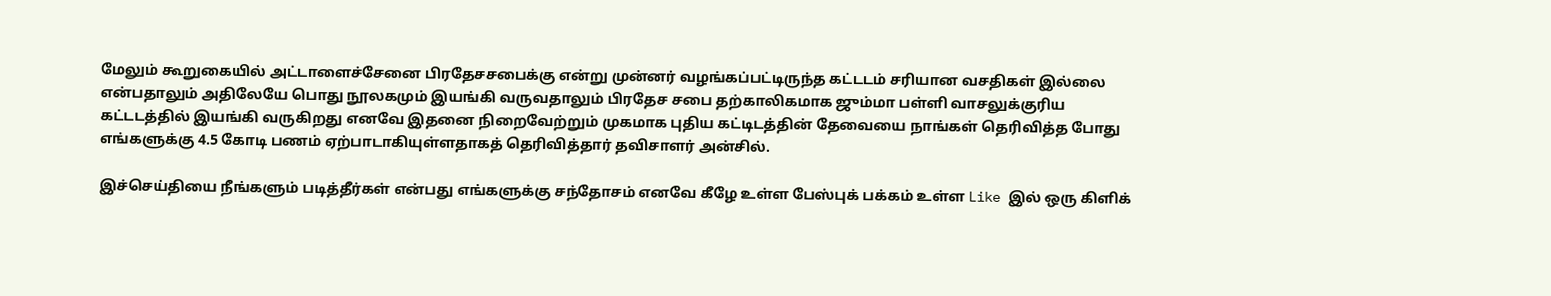மேலும் கூறுகையில் அட்டாளைச்சேனை பிரதேசசபைக்கு என்று முன்னர் வழங்கப்பட்டிருந்த கட்டடம் சரியான வசதிகள் இல்லை என்பதாலும் அதிலேயே பொது நூலகமும் இயங்கி வருவதாலும் பிரதேச சபை தற்காலிகமாக ஜும்மா பள்ளி வாசலுக்குரிய கட்டடத்தில் இயங்கி வருகிறது எனவே இதனை நிறைவேற்றும் முகமாக புதிய கட்டிடத்தின் தேவையை நாங்கள் தெரிவித்த போது எங்களுக்கு 4.5 கோடி பணம் ஏற்பாடாகியுள்ளதாகத் தெரிவித்தார் தவிசாளர் அன்சில்.

இச்செய்தியை நீங்களும் படித்தீர்கள் என்பது எங்களுக்கு சந்தோசம் எனவே கீழே உள்ள பேஸ்புக் பக்கம் உள்ள Like இல் ஒரு கிளிக்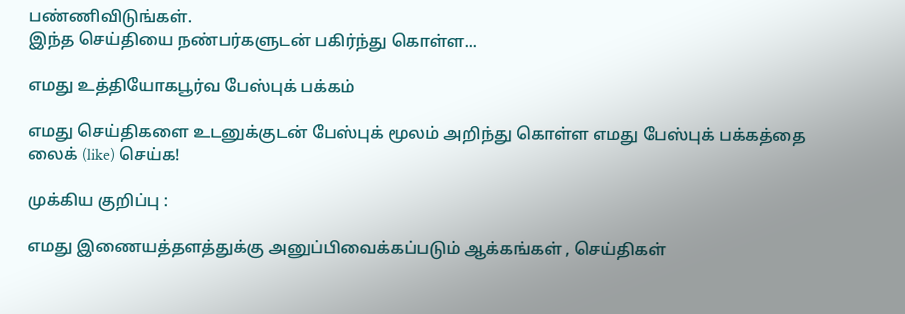பண்ணிவிடுங்கள்.
இந்த செய்தியை நண்பர்களுடன் பகிர்ந்து கொள்ள...

எமது உத்தியோகபூர்வ பேஸ்புக் பக்கம்

எமது செய்திகளை உடனுக்குடன் பேஸ்புக் மூலம் அறிந்து கொள்ள எமது பேஸ்புக் பக்கத்தை லைக் (like) செய்க!

முக்கிய குறிப்பு :

எமது இணையத்தளத்துக்கு அனுப்பிவைக்கப்படும் ஆக்கங்கள் , செய்திகள்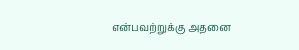என்பவற்றுக்கு அதனை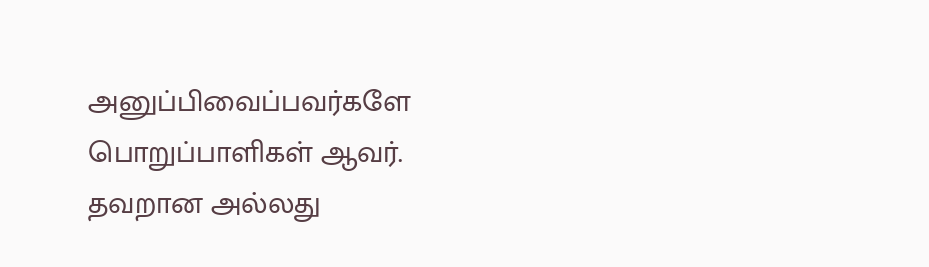அனுப்பிவைப்பவர்களே பொறுப்பாளிகள் ஆவர். தவறான அல்லது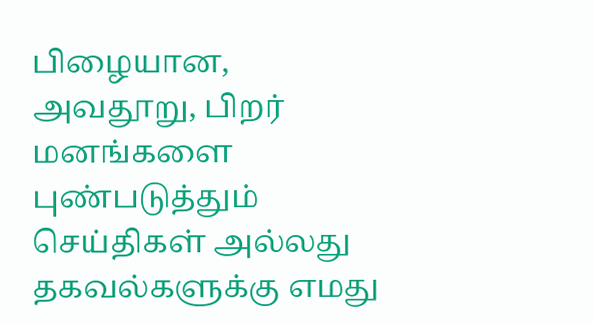பிழையான, அவதூறு, பிறர் மனங்களை புண்படுத்தும் செய்திகள் அல்லது தகவல்களுக்கு எமது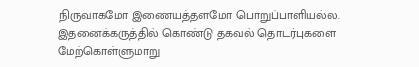நிருவாகமோ இணையத்தளமோ பொறுப்பாளியல்ல. இதனைக்கருத்தில் கொண்டு தகவல் தொடர்புகளை மேற்கொள்ளுமாறு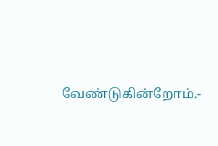வேண்டுகின்றோம்.-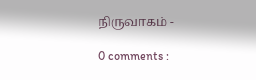நிருவாகம் -

0 comments :